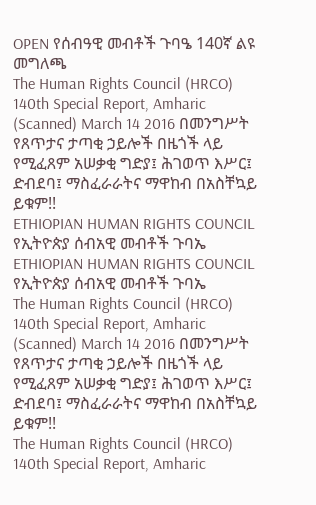OPEN የሰብዓዊ መብቶች ጉባዔ 140ኛ ልዩ መግለጫ
The Human Rights Council (HRCO) 140th Special Report, Amharic (Scanned) March 14 2016 በመንግሥት የጸጥታና ታጣቂ ኃይሎች በዜጎች ላይ የሚፈጸም አሠቃቂ ግድያ፤ ሕገወጥ እሥር፤ ድብደባ፤ ማስፈራራትና ማዋከብ በአስቸኳይ ይቁም!!
ETHIOPIAN HUMAN RIGHTS COUNCIL
የኢትዮጵያ ሰብአዊ መብቶች ጉባኤ
ETHIOPIAN HUMAN RIGHTS COUNCIL
የኢትዮጵያ ሰብአዊ መብቶች ጉባኤ
The Human Rights Council (HRCO) 140th Special Report, Amharic (Scanned) March 14 2016 በመንግሥት የጸጥታና ታጣቂ ኃይሎች በዜጎች ላይ የሚፈጸም አሠቃቂ ግድያ፤ ሕገወጥ እሥር፤ ድብደባ፤ ማስፈራራትና ማዋከብ በአስቸኳይ ይቁም!!
The Human Rights Council (HRCO) 140th Special Report, Amharic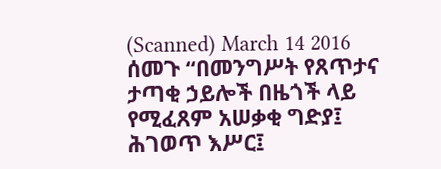(Scanned) March 14 2016 ሰመጉ “በመንግሥት የጸጥታና ታጣቂ ኃይሎች በዜጎች ላይ የሚፈጸም አሠቃቂ ግድያ፤ ሕገወጥ እሥር፤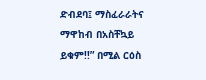ድብደባ፤ ማስፈራራትና ማዋከብ በአስቸኳይ ይቁም!!” በሚል ርዕስ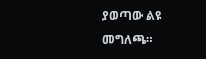ያወጣው ልዩ መግለጫ።